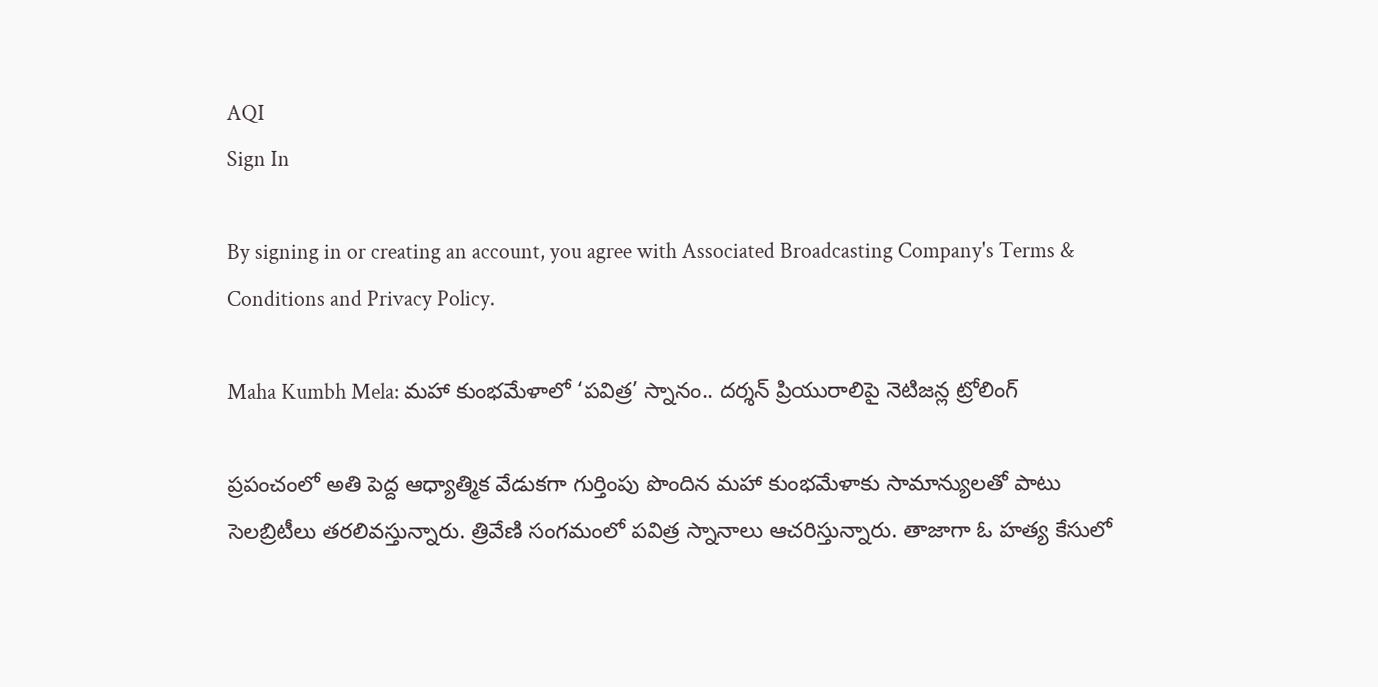AQI
Sign In

By signing in or creating an account, you agree with Associated Broadcasting Company's Terms & Conditions and Privacy Policy.

Maha Kumbh Mela: మహా కుంభమేళాలో ‘పవిత్ర’ స్నానం.. దర్శన్ ప్రియురాలిపై నెటిజన్ల ట్రోలింగ్

ప్రపంచంలో అతి పెద్ద ఆధ్యాత్మిక వేడుకగా గుర్తింపు పొందిన మహా కుంభమేళాకు సామాన్యులతో పాటు సెలబ్రిటీలు తరలివస్తున్నారు. త్రివేణి సంగమంలో పవిత్ర స్నానాలు ఆచరిస్తున్నారు. తాజాగా ఓ హత్య కేసులో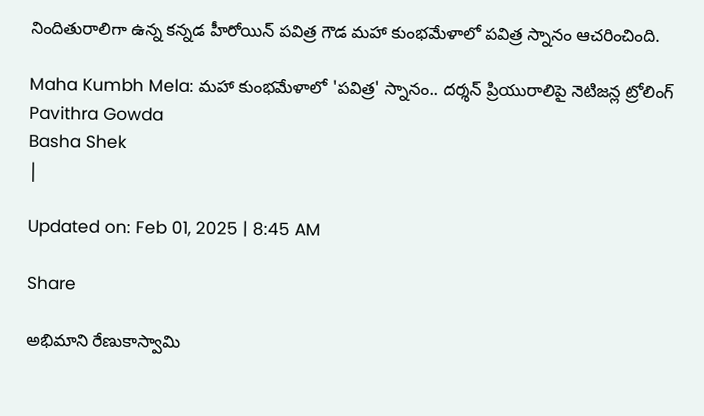నిందితురాలిగా ఉన్న కన్నడ హీరోయిన్ పవిత్ర గౌడ మహా కుంభమేళాలో పవిత్ర స్నానం ఆచరించింది.

Maha Kumbh Mela: మహా కుంభమేళాలో 'పవిత్ర' స్నానం.. దర్శన్ ప్రియురాలిపై నెటిజన్ల ట్రోలింగ్
Pavithra Gowda
Basha Shek
|

Updated on: Feb 01, 2025 | 8:45 AM

Share

అభిమాని రేణుకాస్వామి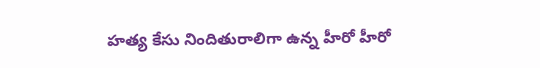హత్య కేసు నిందితురాలిగా ఉన్న హీరో హీరో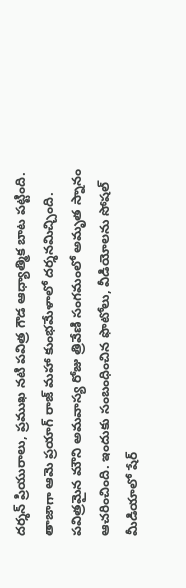దర్శన్ ప్రియురాలు, ప్రముఖ నటి పవిత్ర గౌడ ఆధ్యాత్మిక బాట పట్టింది. తాజాగా ఆమె ప్రయాగ్ రాజ్ మహా కుంభమేళాలో దర్శనమిచ్చింది. పవిత్రమైన మౌని అమవాస్య రోజు త్రివేణి సంగమంలో అమృత స్నానం ఆచరించింది. ఇందుకు సంబంధించిన ఫొటోలు, వీడియోలను సోషల్‌ మీడియాలో షేర్‌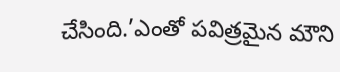చేసింది.’ఎంతో పవిత్రమైన మౌని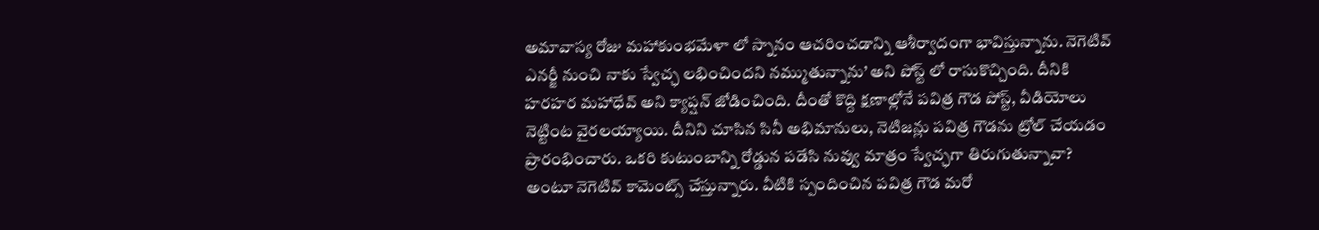అమావాస్య రోజు మహాకుంభమేళా లో స్నానం ఆచరించడాన్ని ఆశీర్వాదంగా భావిస్తున్నాను. నెగెటివ్‌ ఎనర్జీ నుంచి నాకు స్వేచ్ఛ లభించిందని నమ్ముతున్నాను’ అని పోస్ట్ లో రాసుకొచ్చింది. దీనికి హరహర మహాధేవ్‌ అని క్యాప్షన్‌ జోడించింది. దీంతో కొద్ది క్షణాల్లోనే పవిత్ర గౌడ పోస్ట్, వీడియోలు నెట్టింట వైరలయ్యాయి. దీనిని చూసిన సినీ అభిమానులు, నెటిజన్లు పవిత్ర గౌడను ట్రోల్ చేయడం ప్రారంభించారు. ఒకరి కుటుంబాన్ని రోడ్డున పడేసి నువ్వు మాత్రం స్వేచ్ఛగా తిరుగుతున్నావా? అంటూ నెగెటివ్ కామెంట్స్ చేస్తున్నారు. వీటికి స్పందించిన పవిత్ర గౌడ మరో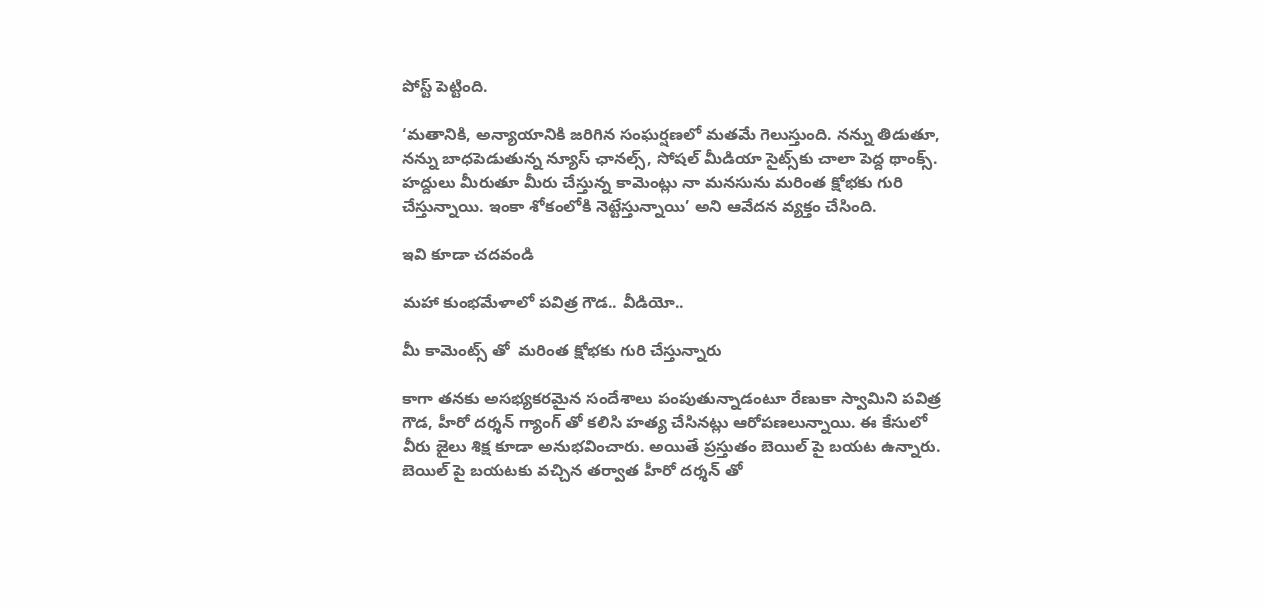పోస్ట్ పెట్టింది.

‘మతానికి, అన్యాయానికి జరిగిన సంఘర్షణలో మతమే గెలుస్తుంది. నన్ను తిడుతూ, నన్ను బాధపెడుతున్న న్యూస్‌ ఛానల్స్‌, సోషల్‌ మీడియా సైట్స్‌కు చాలా పెద్ద థాంక్స్‌. హద్దులు మీరుతూ మీరు చేస్తున్న కామెంట్లు నా మనసును మరింత క్షోభకు గురి చేస్తున్నాయి. ఇంకా శోకంలోకి నెట్టేస్తున్నాయి’ అని ఆవేదన వ్యక్తం చేసింది.

ఇవి కూడా చదవండి

మహా కుంభమేళాలో పవిత్ర గౌడ.. వీడియో..

మీ కామెంట్స్ తో  మరింత క్షోభకు గురి చేస్తున్నారు

కాగా తనకు అసభ్యకరమైన సందేశాలు పంపుతున్నాడంటూ రేణుకా స్వామిని పవిత్ర గౌడ, హీరో దర్శన్ గ్యాంగ్ తో కలిసి హత్య చేసినట్లు ఆరోపణలున్నాయి. ఈ కేసులో వీరు జైలు శిక్ష కూడా అనుభవించారు. అయితే ప్రస్తుతం బెయిల్ పై బయట ఉన్నారు. బెయిల్ పై బయటకు వచ్చిన తర్వాత హీరో దర్శన్ తో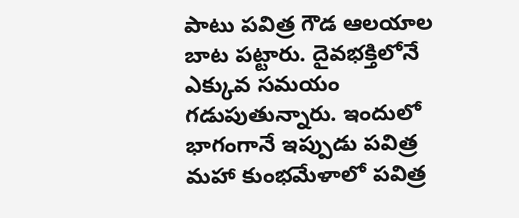పాటు పవిత్ర గౌడ ఆలయాల బాట పట్టారు. దైవభక్తిలోనే ఎక్కువ సమయం గడుపుతున్నారు. ఇందులో భాగంగానే ఇప్పుడు పవిత్ర మహా కుంభమేళాలో పవిత్ర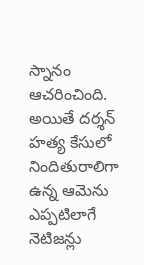స్నానం ఆచరించింది. అయితే దర్శన్ హత్య కేసులో నిందితురాలిగా ఉన్న ఆమెను ఎప్పటిలాగే నెటిజన్లు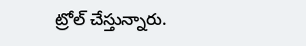ట్రోల్ చేస్తున్నారు.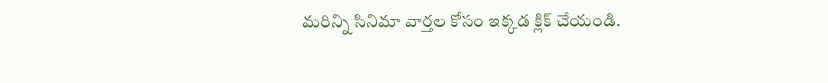మరిన్ని సినిమా వార్తల కోసం ఇక్కడ క్లిక్ చేయండి.